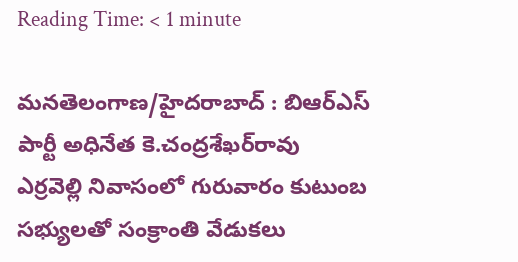Reading Time: < 1 minute

మనతెలంగాణ/హైదరాబాద్ : బిఆర్‌ఎస్ పార్టీ అధినేత కె.చంద్రశేఖర్‌రావు ఎర్రవెల్లి నివాసంలో గురువారం కుటుంబ సభ్యులతో సంక్రాంతి వేడుకలు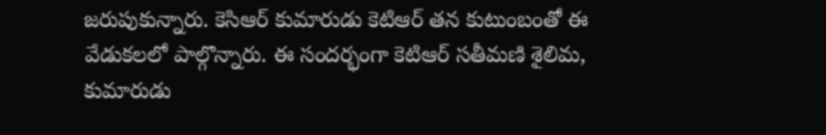జరుపుకున్నారు. కెసిఆర్ కుమారుడు కెటిఆర్ తన కుటుంబంతో ఈ వేడుకలలో పాల్గొన్నారు. ఈ సందర్భంగా కెటిఆర్ సతీమణి శైలిమ, కుమారుడు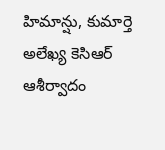హిమాన్షు, కుమార్తె అలేఖ్య కెసిఆర్ ఆశీర్వాదం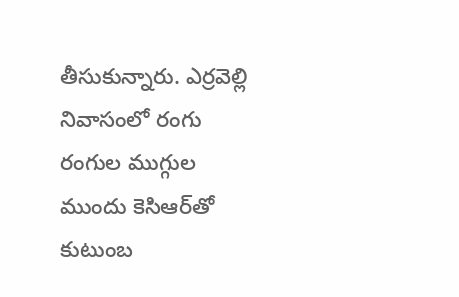తీసుకున్నారు. ఎర్రవెల్లి నివాసంలో రంగు రంగుల ముగ్గుల ముందు కెసిఆర్‌తో కుటుంబ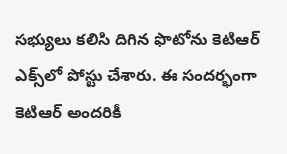సభ్యులు కలిసి దిగిన ఫొటోను కెటిఆర్ ఎక్స్‌లో పోస్టు చేశారు. ఈ సందర్భంగా కెటిఆర్ అందరికీ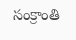సంక్రాంతి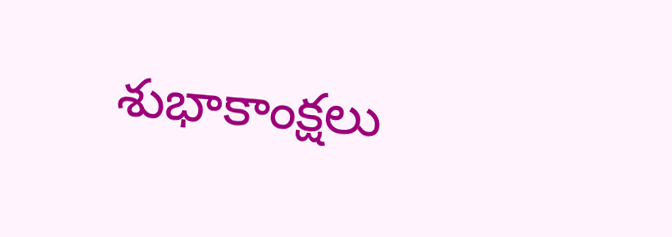శుభాకాంక్షలు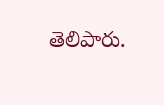తెలిపారు.